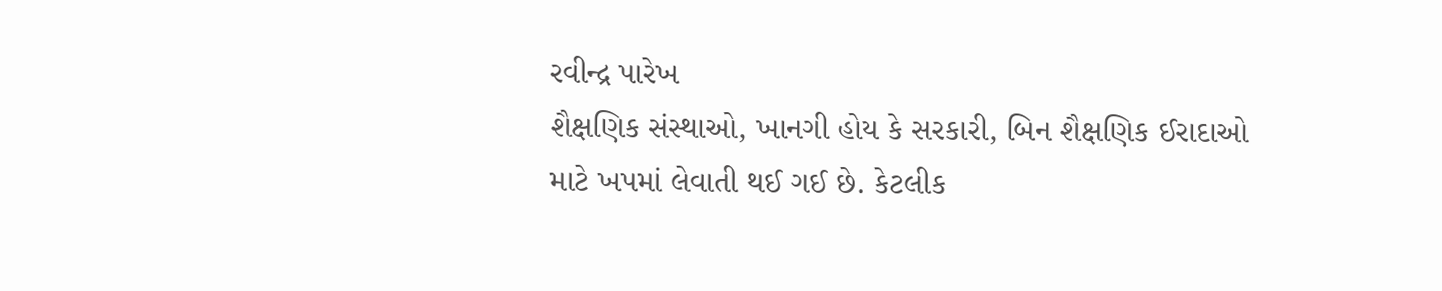રવીન્દ્ર પારેખ
શૈક્ષણિક સંસ્થાઓ, ખાનગી હોય કે સરકારી, બિન શૈક્ષણિક ઈરાદાઓ માટે ખપમાં લેવાતી થઈ ગઈ છે. કેટલીક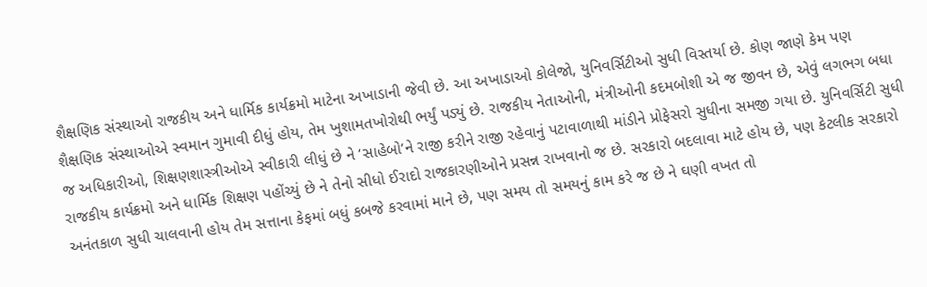શૈક્ષણિક સંસ્થાઓ રાજકીય અને ધાર્મિક કાર્યક્રમો માટેના અખાડાની જેવી છે. આ અખાડાઓ કોલેજો, યુનિવર્સિટીઓ સુધી વિસ્તર્યા છે. કોણ જાણે કેમ પણ શૈક્ષણિક સંસ્થાઓએ સ્વમાન ગુમાવી દીધું હોય, તેમ ખુશામતખોરોથી ભર્યું પડ્યું છે. રાજકીય નેતાઓની, મંત્રીઓની કદમબોશી એ જ જીવન છે, એવું લગભગ બધા જ અધિકારીઓ, શિક્ષણશાસ્ત્રીઓએ સ્વીકારી લીધું છે ને ‘સાહેબો’ને રાજી કરીને રાજી રહેવાનું પટાવાળાથી માંડીને પ્રોફેસરો સુધીના સમજી ગયા છે. યુનિવર્સિટી સુધી રાજકીય કાર્યક્રમો અને ધાર્મિક શિક્ષણ પહોંચ્યું છે ને તેનો સીધો ઈરાદો રાજકારણીઓને પ્રસન્ન રાખવાનો જ છે. સરકારો બદલાવા માટે હોય છે, પણ કેટલીક સરકારો અનંતકાળ સુધી ચાલવાની હોય તેમ સત્તાના કેફમાં બધું કબજે કરવામાં માને છે, પણ સમય તો સમયનું કામ કરે જ છે ને ઘણી વખત તો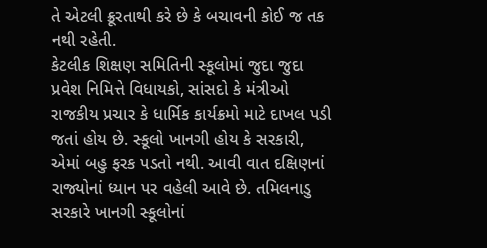તે એટલી ક્રૂરતાથી કરે છે કે બચાવની કોઈ જ તક નથી રહેતી.
કેટલીક શિક્ષણ સમિતિની સ્કૂલોમાં જુદા જુદા પ્રવેશ નિમિત્તે વિધાયકો, સાંસદો કે મંત્રીઓ રાજકીય પ્રચાર કે ધાર્મિક કાર્યક્રમો માટે દાખલ પડી જતાં હોય છે. સ્કૂલો ખાનગી હોય કે સરકારી, એમાં બહુ ફરક પડતો નથી. આવી વાત દક્ષિણનાં રાજ્યોનાં ધ્યાન પર વહેલી આવે છે. તમિલનાડુ સરકારે ખાનગી સ્કૂલોનાં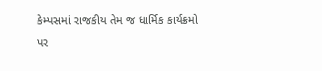કેમ્પસમાં રાજકીય તેમ જ ધાર્મિક કાર્યક્રમો પર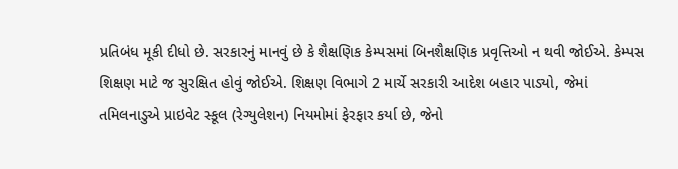પ્રતિબંધ મૂકી દીધો છે. સરકારનું માનવું છે કે શૈક્ષણિક કેમ્પસમાં બિનશૈક્ષણિક પ્રવૃત્તિઓ ન થવી જોઈએ. કેમ્પસ શિક્ષણ માટે જ સુરક્ષિત હોવું જોઈએ. શિક્ષણ વિભાગે 2 માર્ચે સરકારી આદેશ બહાર પાડ્યો, જેમાં તમિલનાડુએ પ્રાઇવેટ સ્કૂલ (રેગ્યુલેશન) નિયમોમાં ફેરફાર કર્યા છે, જેનો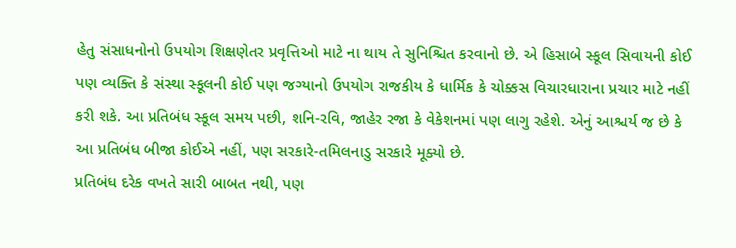હેતુ સંસાધનોનો ઉપયોગ શિક્ષણેતર પ્રવૃત્તિઓ માટે ના થાય તે સુનિશ્ચિત કરવાનો છે. એ હિસાબે સ્કૂલ સિવાયની કોઈ પણ વ્યક્તિ કે સંસ્થા સ્કૂલની કોઈ પણ જગ્યાનો ઉપયોગ રાજકીય કે ધાર્મિક કે ચોક્કસ વિચારધારાના પ્રચાર માટે નહીં કરી શકે. આ પ્રતિબંધ સ્કૂલ સમય પછી, શનિ-રવિ, જાહેર રજા કે વેકેશનમાં પણ લાગુ રહેશે. એનું આશ્ચર્ય જ છે કે આ પ્રતિબંધ બીજા કોઈએ નહીં, પણ સરકારે-તમિલનાડુ સરકારે મૂક્યો છે.
પ્રતિબંધ દરેક વખતે સારી બાબત નથી, પણ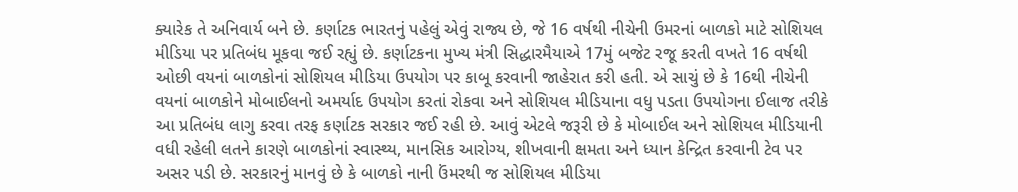ક્યારેક તે અનિવાર્ય બને છે. કર્ણાટક ભારતનું પહેલું એવું રાજ્ય છે, જે 16 વર્ષથી નીચેની ઉમરનાં બાળકો માટે સોશિયલ મીડિયા પર પ્રતિબંધ મૂકવા જઈ રહ્યું છે. કર્ણાટકના મુખ્ય મંત્રી સિદ્ધારમૈયાએ 17મું બજેટ રજૂ કરતી વખતે 16 વર્ષથી ઓછી વયનાં બાળકોનાં સોશિયલ મીડિયા ઉપયોગ પર કાબૂ કરવાની જાહેરાત કરી હતી. એ સાચું છે કે 16થી નીચેની વયનાં બાળકોને મોબાઈલનો અમર્યાદ ઉપયોગ કરતાં રોકવા અને સોશિયલ મીડિયાના વધુ પડતા ઉપયોગના ઈલાજ તરીકે આ પ્રતિબંધ લાગુ કરવા તરફ કર્ણાટક સરકાર જઈ રહી છે. આવું એટલે જરૂરી છે કે મોબાઈલ અને સોશિયલ મીડિયાની વધી રહેલી લતને કારણે બાળકોનાં સ્વાસ્થ્ય, માનસિક આરોગ્ય, શીખવાની ક્ષમતા અને ધ્યાન કેન્દ્રિત કરવાની ટેવ પર અસર પડી છે. સરકારનું માનવું છે કે બાળકો નાની ઉંમરથી જ સોશિયલ મીડિયા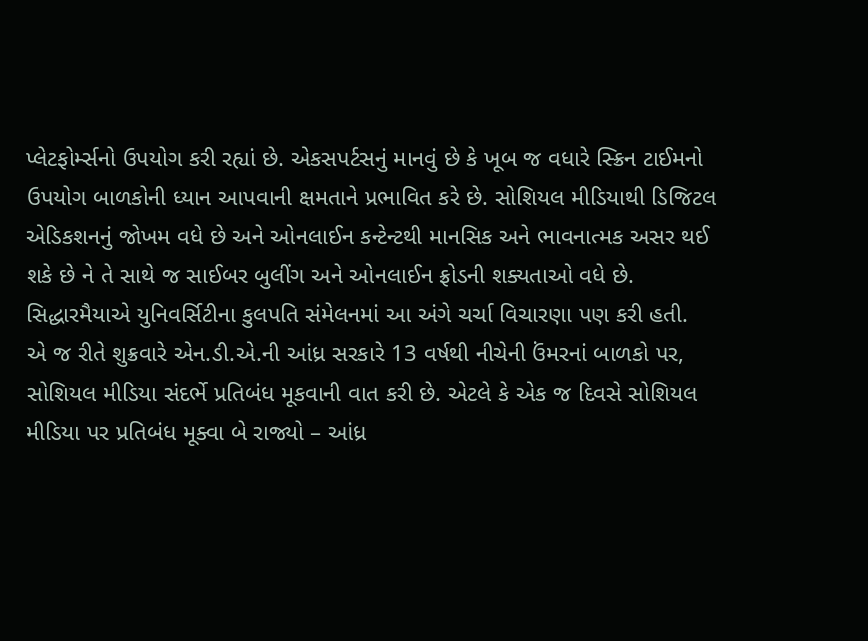પ્લેટફોર્મ્સનો ઉપયોગ કરી રહ્યાં છે. એકસપર્ટસનું માનવું છે કે ખૂબ જ વધારે સ્ક્રિન ટાઈમનો ઉપયોગ બાળકોની ધ્યાન આપવાની ક્ષમતાને પ્રભાવિત કરે છે. સોશિયલ મીડિયાથી ડિજિટલ એડિકશનનું જોખમ વધે છે અને ઓનલાઈન કન્ટેન્ટથી માનસિક અને ભાવનાત્મક અસર થઈ શકે છે ને તે સાથે જ સાઈબર બુલીંગ અને ઓનલાઈન ફ્રોડની શક્યતાઓ વધે છે. સિદ્ધારમૈયાએ યુનિવર્સિટીના કુલપતિ સંમેલનમાં આ અંગે ચર્ચા વિચારણા પણ કરી હતી.
એ જ રીતે શુક્રવારે એન.ડી.એ.ની આંધ્ર સરકારે 13 વર્ષથી નીચેની ઉંમરનાં બાળકો પર, સોશિયલ મીડિયા સંદર્ભે પ્રતિબંધ મૂકવાની વાત કરી છે. એટલે કે એક જ દિવસે સોશિયલ મીડિયા પર પ્રતિબંધ મૂક્વા બે રાજ્યો – આંધ્ર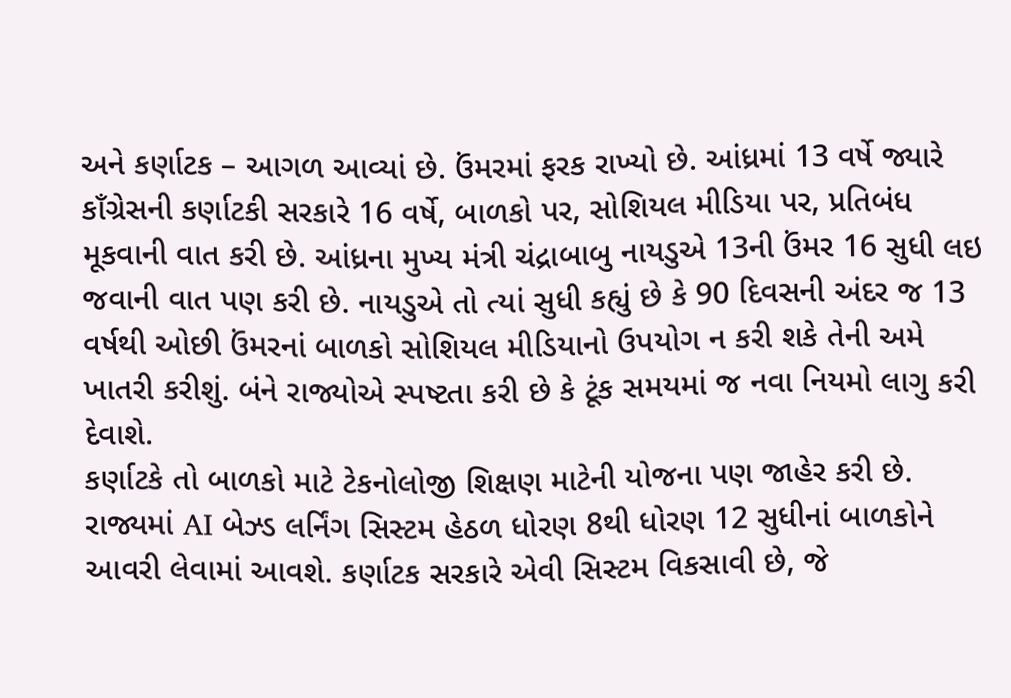અને કર્ણાટક – આગળ આવ્યાં છે. ઉંમરમાં ફરક રાખ્યો છે. આંધ્રમાં 13 વર્ષે જ્યારે કાઁગ્રેસની કર્ણાટકી સરકારે 16 વર્ષે, બાળકો પર, સોશિયલ મીડિયા પર, પ્રતિબંધ મૂકવાની વાત કરી છે. આંધ્રના મુખ્ય મંત્રી ચંદ્રાબાબુ નાયડુએ 13ની ઉંમર 16 સુધી લઇ જવાની વાત પણ કરી છે. નાયડુએ તો ત્યાં સુધી કહ્યું છે કે 90 દિવસની અંદર જ 13 વર્ષથી ઓછી ઉંમરનાં બાળકો સોશિયલ મીડિયાનો ઉપયોગ ન કરી શકે તેની અમે ખાતરી કરીશું. બંને રાજ્યોએ સ્પષ્ટતા કરી છે કે ટૂંક સમયમાં જ નવા નિયમો લાગુ કરી દેવાશે.
કર્ણાટકે તો બાળકો માટે ટેકનોલોજી શિક્ષણ માટેની યોજના પણ જાહેર કરી છે. રાજ્યમાં AI બેઝ્ડ લર્નિંગ સિસ્ટમ હેઠળ ધોરણ 8થી ધોરણ 12 સુધીનાં બાળકોને આવરી લેવામાં આવશે. કર્ણાટક સરકારે એવી સિસ્ટમ વિકસાવી છે, જે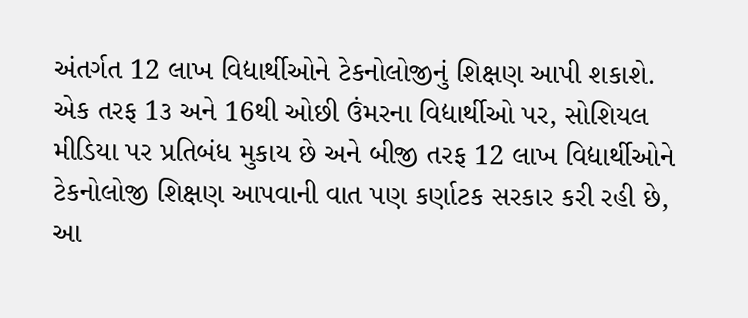અંતર્ગત 12 લાખ વિદ્યાર્થીઓને ટેકનોલોજીનું શિક્ષણ આપી શકાશે. એક તરફ 1૩ અને 16થી ઓછી ઉંમરના વિદ્યાર્થીઓ પર, સોશિયલ મીડિયા પર પ્રતિબંધ મુકાય છે અને બીજી તરફ 12 લાખ વિદ્યાર્થીઓને ટેકનોલોજી શિક્ષણ આપવાની વાત પણ કર્ણાટક સરકાર કરી રહી છે, આ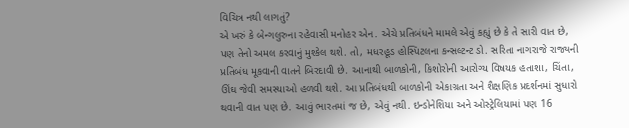વિચિત્ર નથી લાગતું?
એ ખરું કે બેન્ગલુરુના રહેવાસી મનોહર એન. એચે પ્રતિબંધને મામલે એવું કહ્યું છે કે તે સારી વાત છે, પણ તેનો અમલ કરવાનું મુશ્કેલ થશે. તો, મધરહૂડ હોસ્પિટલના કન્સલ્ટન્ટ ડો. સરિતા નાગરાજે રાજ્યની પ્રતિબંધ મૂકવાની વાતને બિરદાવી છે. આનાથી બાળકોની, કિશોરોની આરોગ્ય વિષયક હતાશા, ચિંતા, ઊંઘ જેવી સમસ્યાઓ હળવી થશે. આ પ્રતિબંધથી બાળકોની એકાગ્રતા અને શૈક્ષણિક પ્રદર્શનમાં સુધારો થવાની વાત પણ છે. આવું ભારતમાં જ છે, એવું નથી. ઇન્ડોનેશિયા અને ઓસ્ટ્રેલિયામાં પણ 16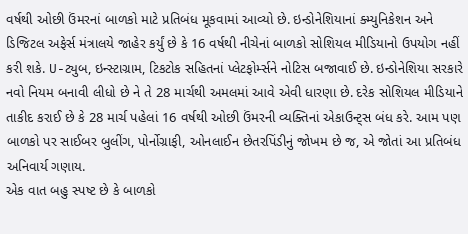વર્ષથી ઓછી ઉંમરનાં બાળકો માટે પ્રતિબંધ મૂકવામાં આવ્યો છે. ઇન્ડોનેશિયાનાં ક્મ્યુનિકેશન અને ડિજિટલ અફેર્સ મંત્રાલયે જાહેર કર્યું છે કે 16 વર્ષથી નીચેનાં બાળકો સોશિયલ મીડિયાનો ઉપયોગ નહીં કરી શકે. U-ટ્યુબ, ઇન્સ્ટાગ્રામ, ટિકટોક સહિતનાં પ્લેટફોર્મ્સને નોટિસ બજાવાઈ છે. ઇન્ડોનેશિયા સરકારે નવો નિયમ બનાવી લીધો છે ને તે 28 માર્ચથી અમલમાં આવે એવી ધારણા છે. દરેક સોશિયલ મીડિયાને તાકીદ કરાઈ છે કે 28 માર્ચ પહેલાં 16 વર્ષથી ઓછી ઉંમરની વ્યક્તિનાં એકાઉન્ટ્સ બંધ કરે. આમ પણ બાળકો પર સાઈબર બુલીંગ, પોર્નોગ્રાફી, ઓનલાઈન છેતરપિંડીનું જોખમ છે જ, એ જોતાં આ પ્રતિબંધ અનિવાર્ય ગણાય.
એક વાત બહુ સ્પષ્ટ છે કે બાળકો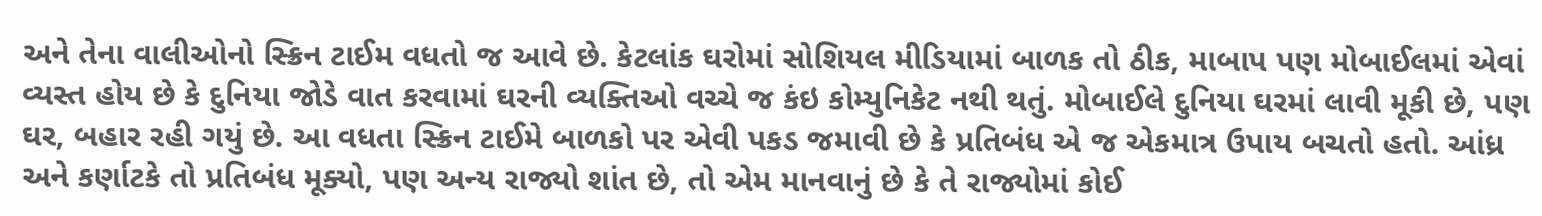અને તેના વાલીઓનો સ્ક્રિન ટાઈમ વધતો જ આવે છે. કેટલાંક ઘરોમાં સોશિયલ મીડિયામાં બાળક તો ઠીક, માબાપ પણ મોબાઈલમાં એવાં વ્યસ્ત હોય છે કે દુનિયા જોડે વાત કરવામાં ઘરની વ્યક્તિઓ વચ્ચે જ કંઇ કોમ્યુનિકેટ નથી થતું. મોબાઈલે દુનિયા ઘરમાં લાવી મૂકી છે, પણ ઘર, બહાર રહી ગયું છે. આ વધતા સ્ક્રિન ટાઈમે બાળકો પર એવી પકડ જમાવી છે કે પ્રતિબંધ એ જ એકમાત્ર ઉપાય બચતો હતો. આંધ્ર અને કર્ણાટકે તો પ્રતિબંધ મૂક્યો, પણ અન્ય રાજ્યો શાંત છે, તો એમ માનવાનું છે કે તે રાજ્યોમાં કોઈ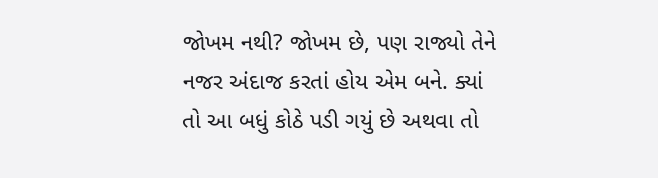જોખમ નથી? જોખમ છે, પણ રાજ્યો તેને નજર અંદાજ કરતાં હોય એમ બને. ક્યાં તો આ બધું કોઠે પડી ગયું છે અથવા તો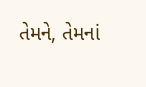તેમને, તેમનાં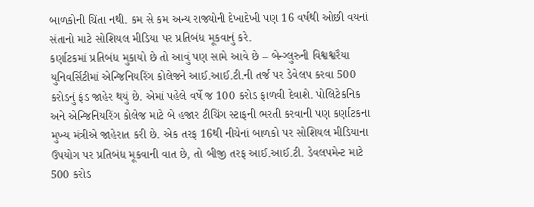બાળકોની ચિંતા નથી. કમ સે કમ અન્ય રાજ્યોની દેખાદેખી પણ 16 વર્ષથી ઓછી વયનાં સંતાનો માટે સોશિયલ મીડિયા પર પ્રતિબંધ મૂકવાનું કરે.
કર્ણાટકમાં પ્રતિબંધ મુકાયો છે તો આવું પણ સામે આવે છે – બેન્ગ્લુરુની વિશ્વશ્વરૈયા યુનિવર્સિટીમાં એન્જિનિયરિંગ કોલેજને આઈ.આઈ.ટી.ની તર્જ પર ડેવેલપ કરવા 500 કરોડનું ફંડ જાહેર થયું છે. એમાં પહેલે વર્ષે જ 100 કરોડ ફાળવી દેવાશે. પોલિટેકનિક અને એન્જિનિયરિંગ કોલેજ માટે બે હજાર ટીચિંગ સ્ટાફની ભરતી કરવાની પણ કર્ણાટકના મુખ્ય મંત્રીએ જાહેરાત કરી છે. એક તરફ 16થી નીચેનાં બાળકો પર સોશિયલ મીડિયાના ઉપયોગ પર પ્રતિબંધ મૂકવાની વાત છે, તો બીજી તરફ આઈ.આઈ.ટી. ડેવલપમેન્ટ માટે 500 કરોડ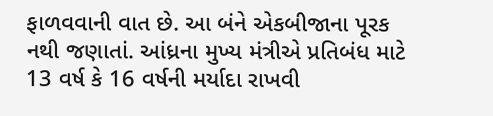ફાળવવાની વાત છે. આ બંને એકબીજાના પૂરક નથી જણાતાં. આંધ્રના મુખ્ય મંત્રીએ પ્રતિબંધ માટે 13 વર્ષ કે 16 વર્ષની મર્યાદા રાખવી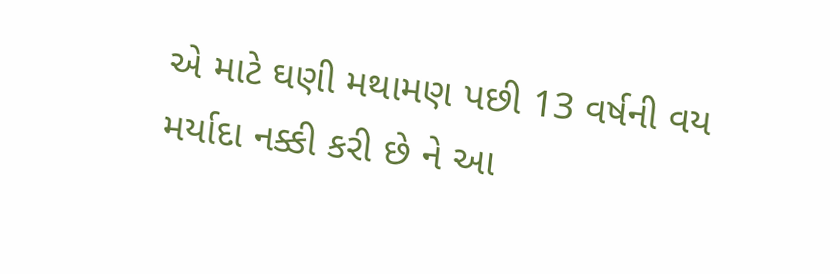એ માટે ઘણી મથામણ પછી 13 વર્ષની વય મર્યાદા નક્કી કરી છે ને આ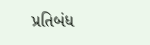પ્રતિબંધ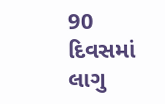90 દિવસમાં લાગુ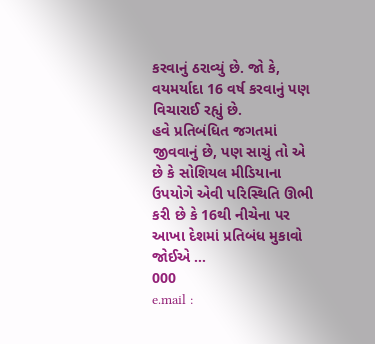કરવાનું ઠરાવ્યું છે. જો કે, વયમર્યાદા 16 વર્ષ કરવાનું પણ વિચારાઈ રહ્યું છે.
હવે પ્રતિબંધિત જગતમાં જીવવાનું છે, પણ સાચું તો એ છે કે સોશિયલ મીડિયાના ઉપયોગે એવી પરિસ્થિતિ ઊભી કરી છે કે 16થી નીચેના પર આખા દેશમાં પ્રતિબંધ મુકાવો જોઈએ …
000
e.mail :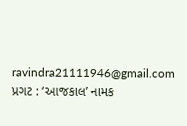ravindra21111946@gmail.com
પ્રગટ : ‘આજકાલ’ નામક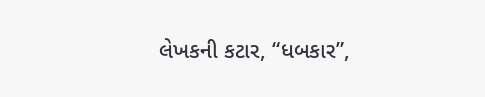લેખકની કટાર, “ધબકાર”,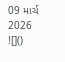09 માર્ચ 2026
![]()